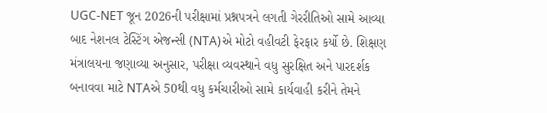UGC-NET જૂન 2026ની પરીક્ષામાં પ્રશ્નપત્રને લગતી ગેરરીતિઓ સામે આવ્યા બાદ નેશનલ ટેસ્ટિંગ એજન્સી (NTA)એ મોટો વહીવટી ફેરફાર કર્યો છે. શિક્ષણ મંત્રાલયના જણાવ્યા અનુસાર, પરીક્ષા વ્યવસ્થાને વધુ સુરક્ષિત અને પારદર્શક બનાવવા માટે NTAએ 50થી વધુ કર્મચારીઓ સામે કાર્યવાહી કરીને તેમને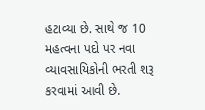હટાવ્યા છે. સાથે જ 10 મહત્વના પદો પર નવા વ્યાવસાયિકોની ભરતી શરૂ કરવામાં આવી છે.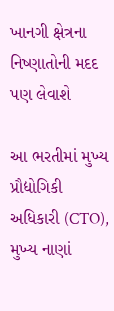ખાનગી ક્ષેત્રના નિષ્ણાતોની મદદ પણ લેવાશે

આ ભરતીમાં મુખ્ય પ્રૌદ્યોગિકી અધિકારી (CTO), મુખ્ય નાણાં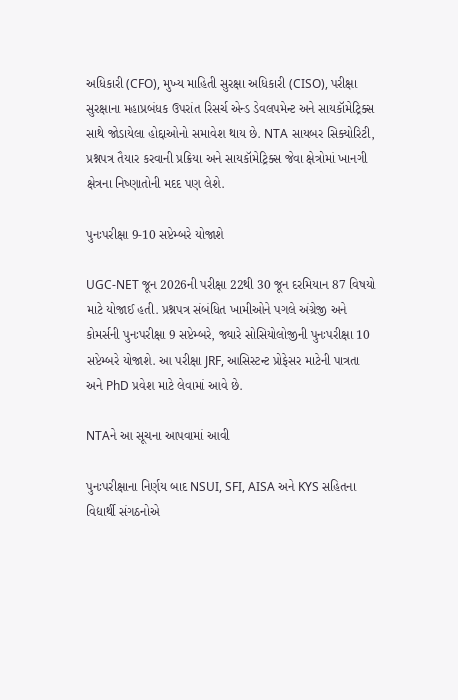અધિકારી (CFO), મુખ્ય માહિતી સુરક્ષા અધિકારી (CISO), પરીક્ષા સુરક્ષાના મહાપ્રબંધક ઉપરાંત રિસર્ચ એન્ડ ડેવલપમેન્ટ અને સાયકૉમેટ્રિક્સ સાથે જોડાયેલા હોદ્દાઓનો સમાવેશ થાય છે. NTA સાયબર સિક્યોરિટી, પ્રશ્નપત્ર તૈયાર કરવાની પ્રક્રિયા અને સાયકૉમેટ્રિક્સ જેવા ક્ષેત્રોમાં ખાનગી ક્ષેત્રના નિષ્ણાતોની મદદ પણ લેશે.

પુનઃપરીક્ષા 9-10 સપ્ટેમ્બરે યોજાશે

UGC-NET જૂન 2026ની પરીક્ષા 22થી 30 જૂન દરમિયાન 87 વિષયો માટે યોજાઈ હતી. પ્રશ્નપત્ર સંબંધિત ખામીઓને પગલે અંગ્રેજી અને કોમર્સની પુનઃપરીક્ષા 9 સપ્ટેમ્બરે, જ્યારે સોસિયોલોજીની પુનઃપરીક્ષા 10 સપ્ટેમ્બરે યોજાશે. આ પરીક્ષા JRF, આસિસ્ટન્ટ પ્રોફેસર માટેની પાત્રતા અને PhD પ્રવેશ માટે લેવામાં આવે છે.

NTAને આ સૂચના આપવામાં આવી

પુનઃપરીક્ષાના નિર્ણય બાદ NSUI, SFI, AISA અને KYS સહિતના વિદ્યાર્થી સંગઠનોએ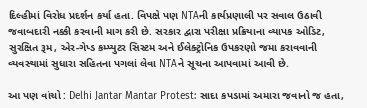દિલ્હીમાં વિરોધ પ્રદર્શન કર્યા હતા. વિપક્ષે પણ NTAની કાર્યપ્રણાલી પર સવાલ ઉઠાવી જવાબદારી નક્કી કરવાની માગ કરી છે. સરકાર દ્વારા પરીક્ષા પ્રક્રિયાના વ્યાપક ઓડિટ, સુરક્ષિત રૂમ, એર-ગેપ્ડ કમ્પ્યુટર સિસ્ટમ અને ઈલેક્ટ્રોનિક ઉપકરણો જમા કરાવવાની વ્યવસ્થામાં સુધારા સહિતના પગલાં લેવા NTAને સૂચના આપવામાં આવી છે.

આ પણ વાંચો : Delhi Jantar Mantar Protest: સાદા કપડામાં અમારા જવાનો જ હતા,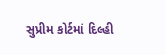સુપ્રીમ કોર્ટમાં દિલ્હી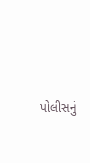પોલીસનું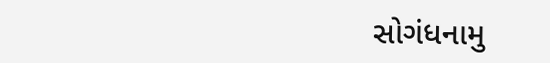સોગંધનામુ